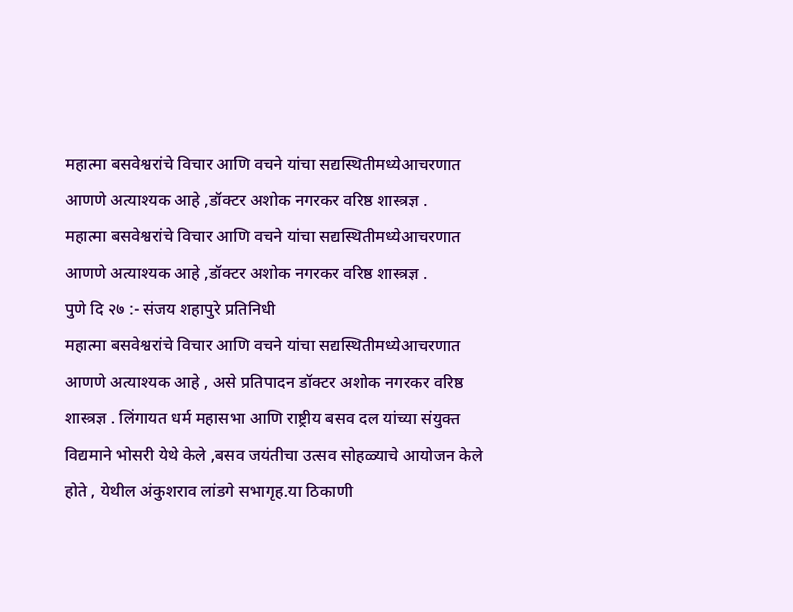महात्मा बसवेश्वरांचे विचार आणि वचने यांचा सद्यस्थितीमध्येआचरणात आणणे अत्याश्यक आहे ,डॉक्टर अशोक नगरकर वरिष्ठ शास्त्रज्ञ .
महात्मा बसवेश्वरांचे विचार आणि वचने यांचा सद्यस्थितीमध्येआचरणात आणणे अत्याश्यक आहे ,डॉक्टर अशोक नगरकर वरिष्ठ शास्त्रज्ञ .
पुणे दि २७ :- संजय शहापुरे प्रतिनिधी
महात्मा बसवेश्वरांचे विचार आणि वचने यांचा सद्यस्थितीमध्येआचरणात आणणे अत्याश्यक आहे , असे प्रतिपादन डॉक्टर अशोक नगरकर वरिष्ठ शास्त्रज्ञ . लिंगायत धर्म महासभा आणि राष्ट्रीय बसव दल यांच्या संयुक्त विद्यमाने भोसरी येथे केले ,बसव जयंतीचा उत्सव सोहळ्याचे आयोजन केले होते , येथील अंकुशराव लांडगे सभागृह.या ठिकाणी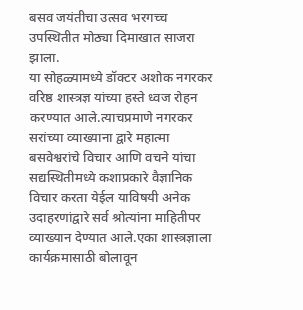बसव जयंतीचा उत्सव भरगच्च उपस्थितीत मोठ्या दिमाखात साजरा झाला.
या सोहळ्यामध्ये डॉक्टर अशोक नगरकर वरिष्ठ शास्त्रज्ञ यांच्या हस्ते ध्वज रोहन करण्यात आले.त्याचप्रमाणे नगरकर सरांच्या व्याख्याना द्वारे महात्मा बसवेश्वरांचे विचार आणि वचने यांचा सद्यस्थितीमध्ये कशाप्रकारे वैज्ञानिक विचार करता येईल याविषयी अनेक उदाहरणांद्वारे सर्व श्रोत्यांना माहितीपर व्याख्यान देण्यात आले.एका शास्त्रज्ञाला कार्यक्रमासाठी बोलावून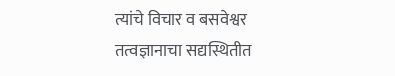त्यांचे विचार व बसवेश्वर तत्वज्ञानाचा सद्यस्थितीत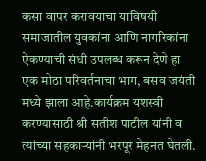कसा वापर करावयाचा याविषयी समाजातील युवकांना आणि नागरिकांना ऐकण्याची संधी उपलब्ध करून देणे हा एक मोठा परिवर्तनाचा भाग, बसव जयंती मध्ये झाला आहे.कार्यक्रम यशस्वी करण्यासाठी श्री सतीश पाटील यांनी व त्यांच्या सहकाऱ्यांनी भरपूर मेहनत घेतली.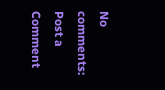No comments:
Post a Comment